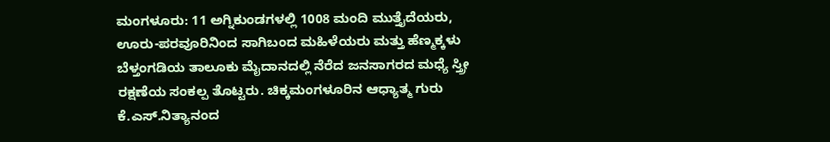ಮಂಗಳೂರು: 11 ಅಗ್ನಿಕುಂಡಗಳಲ್ಲಿ 1008 ಮಂದಿ ಮುತ್ತೈದೆಯರು, ಊರು-ಪರವೂರಿನಿಂದ ಸಾಗಿಬಂದ ಮಹಿಳೆಯರು ಮತ್ತು ಹೆಣ್ಮಕ್ಕಳು ಬೆಳ್ತಂಗಡಿಯ ತಾಲೂಕು ಮೈದಾನದಲ್ಲಿ ನೆರೆದ ಜನಸಾಗರದ ಮಧ್ಯೆ ಸ್ತ್ರೀ ರಕ್ಷಣೆಯ ಸಂಕಲ್ಪ ತೊಟ್ಟರು. ಚಿಕ್ಕಮಂಗಳೂರಿನ ಆಧ್ಯಾತ್ಮ ಗುರು ಕೆ.ಎಸ್.ನಿತ್ಯಾನಂದ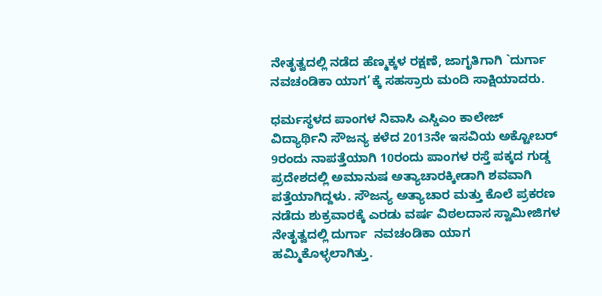ನೇತೃತ್ವದಲ್ಲಿ ನಡೆದ ಹೆಣ್ಮಕ್ಕಳ ರಕ್ಷಣೆ, ಜಾಗೃತಿಗಾಗಿ `ದುರ್ಗಾ  ನವಚಂಡಿಕಾ ಯಾಗ’ಕ್ಕೆ ಸಹಸ್ರಾರು ಮಂದಿ ಸಾಕ್ಷಿಯಾದರು.

ಧರ್ಮಸ್ಥಳದ ಪಾಂಗಳ ನಿವಾಸಿ ಎಸ್ಡಿಎಂ ಕಾಲೇಜ್ ವಿದ್ಯಾರ್ಥಿನಿ ಸೌಜನ್ಯ ಕಳೆದ 2013ನೇ ಇಸವಿಯ ಅಕ್ಟೋಬರ್ 9ರಂದು ನಾಪತ್ತೆಯಾಗಿ 10ರಂದು ಪಾಂಗಳ ರಸ್ತೆ ಪಕ್ಕದ ಗುಡ್ಡ ಪ್ರದೇಶದಲ್ಲಿ ಅಮಾನುಷ ಅತ್ಯಾಚಾರಕ್ಕೀಡಾಗಿ ಶವವಾಗಿ ಪತ್ತೆಯಾಗಿದ್ದಳು. ಸೌಜನ್ಯ ಅತ್ಯಾಚಾರ ಮತ್ತು ಕೊಲೆ ಪ್ರಕರಣ ನಡೆದು ಶುಕ್ರವಾರಕ್ಕೆ ಎರಡು ವರ್ಷ ವಿಠಲದಾಸ ಸ್ವಾಮೀಜಿಗಳ ನೇತೃತ್ವದಲ್ಲಿ ದುರ್ಗಾ  ನವಚಂಡಿಕಾ ಯಾಗ ಹಮ್ಮಿಕೊಳ್ಳಲಾಗಿತ್ತು.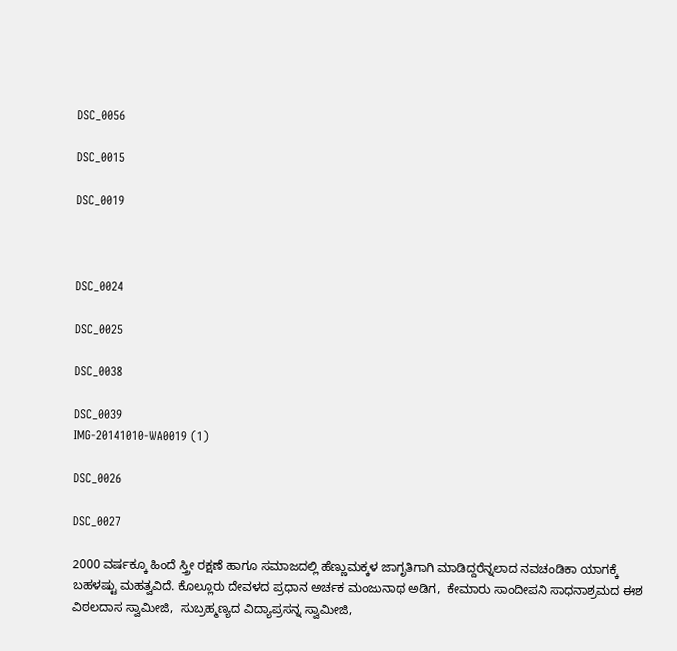DSC_0056

DSC_0015

DSC_0019



DSC_0024

DSC_0025

DSC_0038

DSC_0039
IMG-20141010-WA0019 (1)

DSC_0026

DSC_0027

2000 ವರ್ಷಕ್ಕೂ ಹಿಂದೆ ಸ್ತ್ರೀ ರಕ್ಷಣೆ ಹಾಗೂ ಸಮಾಜದಲ್ಲಿ ಹೆಣ್ಣುಮಕ್ಕಳ ಜಾಗೃತಿಗಾಗಿ ಮಾಡಿದ್ದರೆನ್ನಲಾದ ನವಚಂಡಿಕಾ ಯಾಗಕ್ಕೆ ಬಹಳಷ್ಟು ಮಹತ್ವವಿದೆ. ಕೊಲ್ಲೂರು ದೇವಳದ ಪ್ರಧಾನ ಅರ್ಚಕ ಮಂಜುನಾಥ ಅಡಿಗ,  ಕೇಮಾರು ಸಾಂದೀಪನಿ ಸಾಧನಾಶ್ರಮದ ಈಶ ವಿಠಲದಾಸ ಸ್ವಾಮೀಜಿ,  ಸುಬ್ರಹ್ಮಣ್ಯದ ವಿದ್ಯಾಪ್ರಸನ್ನ ಸ್ವಾಮೀಜಿ,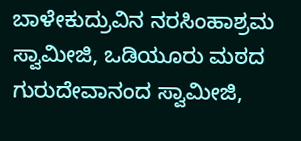ಬಾಳೇಕುದ್ರುವಿನ ನರಸಿಂಹಾಶ್ರಮ ಸ್ವಾಮೀಜಿ, ಒಡಿಯೂರು ಮಠದ ಗುರುದೇವಾನಂದ ಸ್ವಾಮೀಜಿ,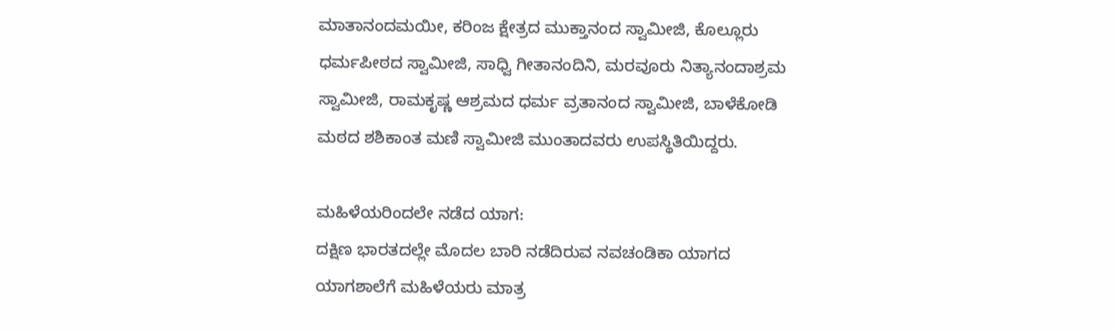ಮಾತಾನಂದಮಯೀ, ಕರಿಂಜ ಕ್ಷೇತ್ರದ ಮುಕ್ತಾನಂದ ಸ್ವಾಮೀಜಿ, ಕೊಲ್ಲೂರು ಧರ್ಮಪೀಠದ ಸ್ವಾಮೀಜಿ, ಸಾಧ್ವಿ ಗೀತಾನಂದಿನಿ, ಮರವೂರು ನಿತ್ಯಾನಂದಾಶ್ರಮ ಸ್ವಾಮೀಜಿ, ರಾಮಕೃಷ್ಣ ಆಶ್ರಮದ ಧರ್ಮ ವ್ರತಾನಂದ ಸ್ವಾಮೀಜಿ, ಬಾಳೆಕೋಡಿ ಮಠದ ಶಶಿಕಾಂತ ಮಣಿ ಸ್ವಾಮೀಜಿ ಮುಂತಾದವರು ಉಪಸ್ಥಿತಿಯಿದ್ದರು.

ಮಹಿಳೆಯರಿಂದಲೇ ನಡೆದ ಯಾಗ:
ದಕ್ಷಿಣ ಭಾರತದಲ್ಲೇ ಮೊದಲ ಬಾರಿ ನಡೆದಿರುವ ನವಚಂಡಿಕಾ ಯಾಗದ ಯಾಗಶಾಲೆಗೆ ಮಹಿಳೆಯರು ಮಾತ್ರ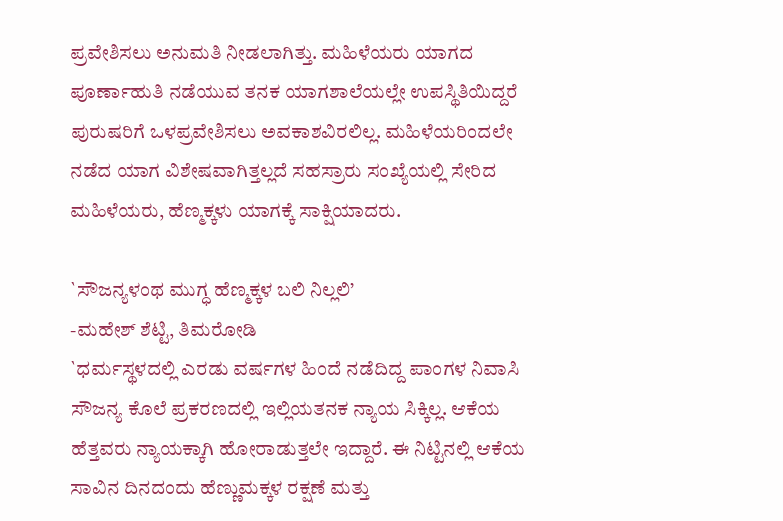ಪ್ರವೇಶಿಸಲು ಅನುಮತಿ ನೀಡಲಾಗಿತ್ತು. ಮಹಿಳೆಯರು ಯಾಗದ ಪೂರ್ಣಾಹುತಿ ನಡೆಯುವ ತನಕ ಯಾಗಶಾಲೆಯಲ್ಲೇ ಉಪಸ್ಥಿತಿಯಿದ್ದರೆ ಪುರುಷರಿಗೆ ಒಳಪ್ರವೇಶಿಸಲು ಅವಕಾಶವಿರಲಿಲ್ಲ. ಮಹಿಳೆಯರಿಂದಲೇ ನಡೆದ ಯಾಗ ವಿಶೇಷವಾಗಿತ್ತಲ್ಲದೆ ಸಹಸ್ರಾರು ಸಂಖ್ಯೆಯಲ್ಲಿ ಸೇರಿದ ಮಹಿಳೆಯರು, ಹೆಣ್ಮಕ್ಕಳು ಯಾಗಕ್ಕೆ ಸಾಕ್ಷಿಯಾದರು.

`ಸೌಜನ್ಯಳಂಥ ಮುಗ್ಧ ಹೆಣ್ಮಕ್ಕಳ ಬಲಿ ನಿಲ್ಲಲಿ’
-ಮಹೇಶ್ ಶೆಟ್ಟಿ, ತಿಮರೋಡಿ
`ಧರ್ಮಸ್ಥಳದಲ್ಲಿ ಎರಡು ವರ್ಷಗಳ ಹಿಂದೆ ನಡೆದಿದ್ದ ಪಾಂಗಳ ನಿವಾಸಿ ಸೌಜನ್ಯ ಕೊಲೆ ಪ್ರಕರಣದಲ್ಲಿ ಇಲ್ಲಿಯತನಕ ನ್ಯಾಯ ಸಿಕ್ಕಿಲ್ಲ. ಆಕೆಯ ಹೆತ್ತವರು ನ್ಯಾಯಕ್ಕಾಗಿ ಹೋರಾಡುತ್ತಲೇ ಇದ್ದಾರೆ. ಈ ನಿಟ್ಟಿನಲ್ಲಿ ಆಕೆಯ ಸಾವಿನ ದಿನದಂದು ಹೆಣ್ಣುಮಕ್ಕಳ ರಕ್ಷಣೆ ಮತ್ತು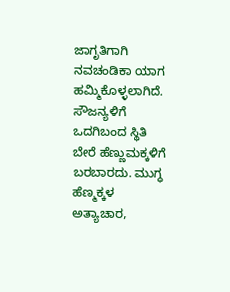ಜಾಗೃತಿಗಾಗಿ ನವಚಂಡಿಕಾ ಯಾಗ ಹಮ್ಮಿಕೊಳ್ಳಲಾಗಿದೆ. ಸೌಜನ್ಯಳಿಗೆ ಒದಗಿಬಂದ ಸ್ಥಿತಿ ಬೇರೆ ಹೆಣ್ಣುಮಕ್ಕಳಿಗೆ ಬರಬಾರದು. ಮುಗ್ಧ ಹೆಣ್ಮಕ್ಕಳ ಅತ್ಯಾಚಾರ,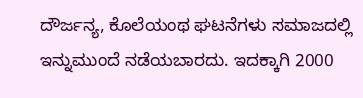ದೌರ್ಜನ್ಯ, ಕೊಲೆಯಂಥ ಘಟನೆಗಳು ಸಮಾಜದಲ್ಲಿ ಇನ್ನುಮುಂದೆ ನಡೆಯಬಾರದು. ಇದಕ್ಕಾಗಿ 2000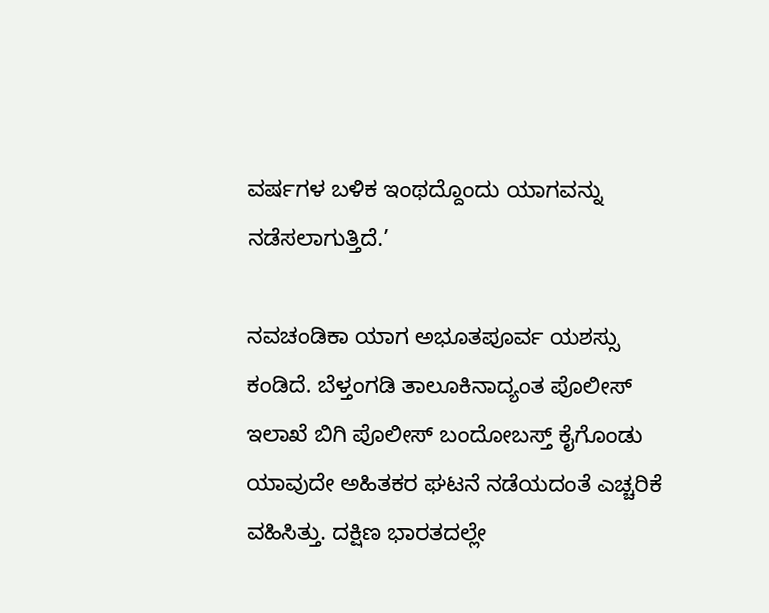ವರ್ಷಗಳ ಬಳಿಕ ಇಂಥದ್ದೊಂದು ಯಾಗವನ್ನು ನಡೆಸಲಾಗುತ್ತಿದೆ.’

ನವಚಂಡಿಕಾ ಯಾಗ ಅಭೂತಪೂರ್ವ ಯಶಸ್ಸು ಕಂಡಿದೆ. ಬೆಳ್ತಂಗಡಿ ತಾಲೂಕಿನಾದ್ಯಂತ ಪೊಲೀಸ್ ಇಲಾಖೆ ಬಿಗಿ ಪೊಲೀಸ್ ಬಂದೋಬಸ್ತ್ ಕೈಗೊಂಡು ಯಾವುದೇ ಅಹಿತಕರ ಘಟನೆ ನಡೆಯದಂತೆ ಎಚ್ಚರಿಕೆ ವಹಿಸಿತ್ತು. ದಕ್ಷಿಣ ಭಾರತದಲ್ಲೇ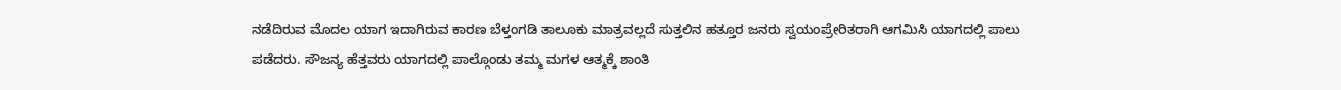ನಡೆದಿರುವ ಮೊದಲ ಯಾಗ ಇದಾಗಿರುವ ಕಾರಣ ಬೆಳ್ತಂಗಡಿ ತಾಲೂಕು ಮಾತ್ರವಲ್ಲದೆ ಸುತ್ತಲಿನ ಹತ್ತೂರ ಜನರು ಸ್ವಯಂಪ್ರೇರಿತರಾಗಿ ಆಗಮಿಸಿ ಯಾಗದಲ್ಲಿ ಪಾಲು ಪಡೆದರು. ಸೌಜನ್ಯ ಹೆತ್ತವರು ಯಾಗದಲ್ಲಿ ಪಾಲ್ಗೊಂಡು ತಮ್ಮ ಮಗಳ ಆತ್ಮಕ್ಕೆ ಶಾಂತಿ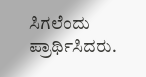ಸಿಗಲೆಂದು ಪ್ರಾರ್ಥಿಸಿದರು.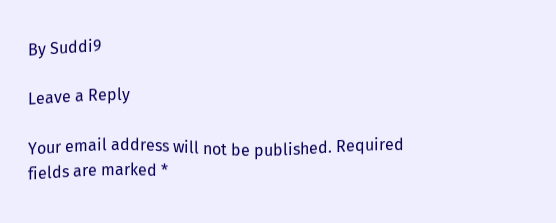By Suddi9

Leave a Reply

Your email address will not be published. Required fields are marked *